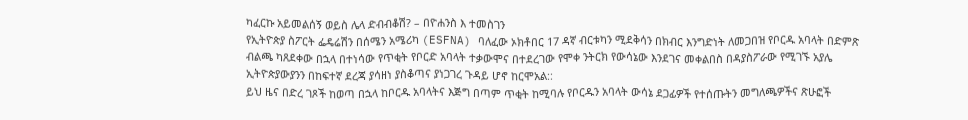ካፈርኩ አይመልሰኝ ወይስ ሌላ ድብብቆሽ? – በዮሐንስ እ ተመስገን
የኢትዮጵያ ስፖርት ፌዴሬሽን በሰሜን አሜሪካ (ESFNA) ባለፈው ኦክቶበር 17 ዳኛ ብርቱካን ሚደቅሳን በክብር እንግድነት ለመጋበዝ የቦርዱ አባላት በድምጽ ብልጫ ካጸደቀው በኋላ በተነሳው የጥቂት የቦርድ አባላት ተቃውሞና በተደረገው የሞቀ ንትርክ የውሳኔው እንደገና መቀልበስ በዳያስፖራው የሚገኙ አያሌ ኢትዮጵያውያንን በከፍተኛ ደረጃ ያሳዘነ ያስቆጣና ያነጋገረ ጉዳይ ሆኖ ከርሞአል::
ይህ ዜና በድረ ገጾች ከወጣ በኋላ ከቦርዱ አባላትና እጅግ በጣም ጥቂት ከሚባሉ የቦርዱን አባላት ውሳኔ ደጋፊዎች የተሰጡትን መግለጫዎችና ጽሁፎች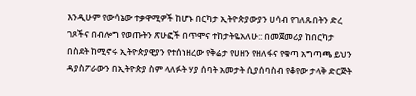እንዲሁም የውሳኔው ተቃዋሚዎች ከሆኑ በርካታ ኢትዮጵያውያን ሀሳብ የገለጹበትን ድረ ገጾችና በብሎግ የወጡትን ጽሁፎች በጥሞና ተከታትዬአለሁ:: በመጀመሪያ ከበርካታ በስደት ከሚኖሩ ኢትዮጵያዊያን የተሰነዘረው የቅሬታ የሀዘን የዘለፋና የቁጣ አግጣጫ ይህን ዳያስፖራውን በኢትዮጵያ ስም ላለፉት ሃያ ሰባት አመታት ሲያሰባስብ የቆየው ታላቅ ድርጅት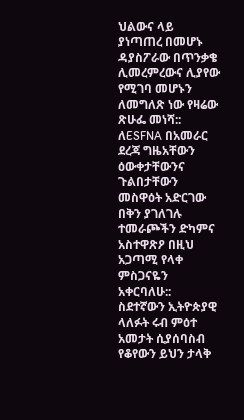ህልውና ላይ ያነጣጠረ በመሆኑ ዳያስፖራው በጥንቃቄ ሊመረምረውና ሊያየው የሚገባ መሆኑን ለመግለጽ ነው የዛሬው ጽሁፌ መነሻ:: ለESFNA በአመራር ደረጃ ግዜአቸውን ዕውቀታቸውንና ጉልበታቸውን መስዋዕት አድርገው በቅን ያገለገሉ ተመራጮችን ድካምና አስተዋጽዖ በዚህ አጋጣሚ የላቀ ምስጋናዬን አቀርባለሁ::
ስደተኛውን ኢትዮጵያዊ ላለፉት ሩብ ምዕተ አመታት ሲያሰባስብ የቆየውን ይህን ታላቅ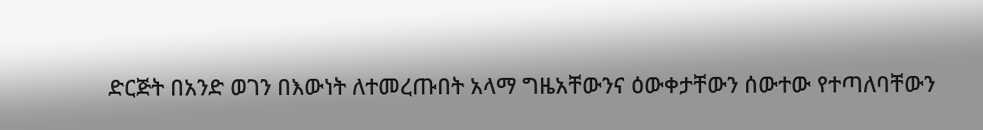ድርጅት በአንድ ወገን በእውነት ለተመረጡበት አላማ ግዜአቸውንና ዕውቀታቸውን ሰውተው የተጣለባቸውን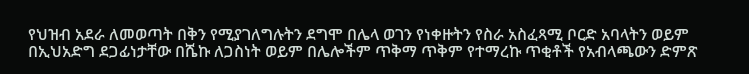የህዝብ አደራ ለመወጣት በቅን የሚያገለግሉትን ደግሞ በሌላ ወገን የነቀዙትን የስራ አስፈጻሚ ቦርድ አባላትን ወይም በኢህአድግ ደጋፊነታቸው በሼኩ ለጋስነት ወይም በሌሎችም ጥቅማ ጥቅም የተማረኩ ጥቂቶች የአብላጫውን ድምጽ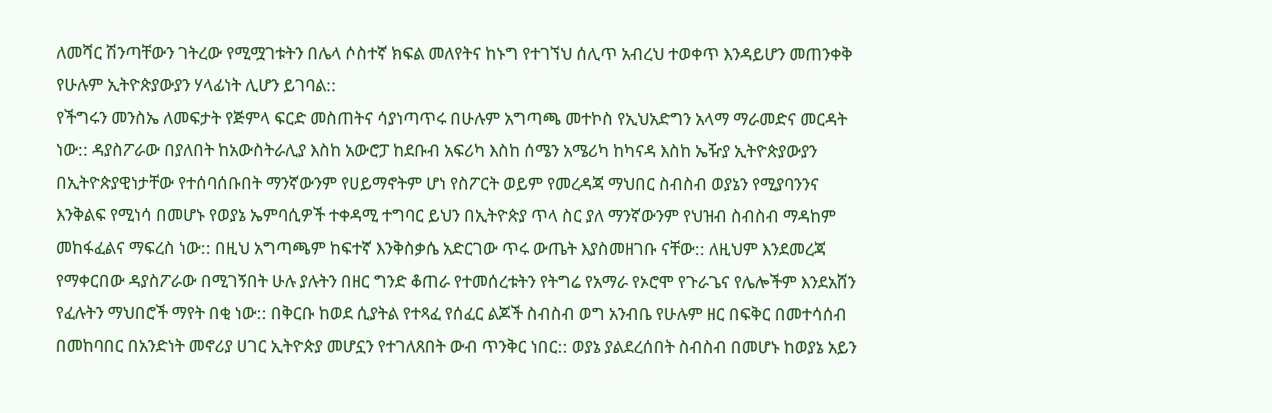ለመሻር ሽንጣቸውን ገትረው የሚሟገቱትን በሌላ ሶስተኛ ክፍል መለየትና ከኑግ የተገኘህ ሰሊጥ አብረህ ተወቀጥ እንዳይሆን መጠንቀቅ የሁሉም ኢትዮጵያውያን ሃላፊነት ሊሆን ይገባል::
የችግሩን መንስኤ ለመፍታት የጅምላ ፍርድ መስጠትና ሳያነጣጥሩ በሁሉም አግጣጫ መተኮስ የኢህአድግን አላማ ማራመድና መርዳት ነው:: ዳያስፖራው በያለበት ከአውስትራሊያ እስከ አውሮፓ ከደቡብ አፍሪካ እስከ ሰሜን አሜሪካ ከካናዳ እስከ ኤዥያ ኢትዮጵያውያን በኢትዮጵያዊነታቸው የተሰባሰቡበት ማንኛውንም የሀይማኖትም ሆነ የስፖርት ወይም የመረዳጃ ማህበር ስብስብ ወያኔን የሚያባንንና እንቅልፍ የሚነሳ በመሆኑ የወያኔ ኤምባሲዎች ተቀዳሚ ተግባር ይህን በኢትዮጵያ ጥላ ስር ያለ ማንኛውንም የህዝብ ስብስብ ማዳከም መከፋፈልና ማፍረስ ነው:: በዚህ አግጣጫም ከፍተኛ እንቅስቃሴ አድርገው ጥሩ ውጤት እያስመዘገቡ ናቸው:: ለዚህም እንደመረጃ የማቀርበው ዳያስፖራው በሚገኝበት ሁሉ ያሉትን በዘር ግንድ ቆጠራ የተመሰረቱትን የትግሬ የአማራ የኦሮሞ የጉራጌና የሌሎችም እንደአሸን የፈሉትን ማህበሮች ማየት በቂ ነው:: በቅርቡ ከወደ ሲያትል የተጻፈ የሰፈር ልጆች ስብስብ ወግ አንብቤ የሁሉም ዘር በፍቅር በመተሳሰብ በመከባበር በአንድነት መኖሪያ ሀገር ኢትዮጵያ መሆኗን የተገለጸበት ውብ ጥንቅር ነበር:: ወያኔ ያልደረሰበት ስብስብ በመሆኑ ከወያኔ አይን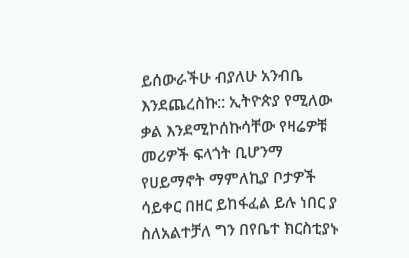ይሰውራችሁ ብያለሁ አንብቤ እንደጨረስኩ:: ኢትዮጵያ የሚለው ቃል እንደሚኮሰኩሳቸው የዛሬዎቹ መሪዎች ፍላጎት ቢሆንማ የሀይማኖት ማምለኪያ ቦታዎች ሳይቀር በዘር ይከፋፈል ይሉ ነበር ያ ስለአልተቻለ ግን በየቤተ ክርስቲያኑ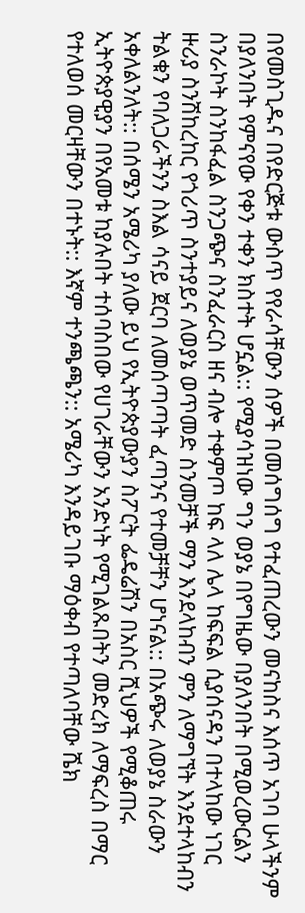በየመስጊዱና በየድርጅቱ ውስጥ የየራሳቸውን ሰዎች በመሰግሰግ የተፈጠረውን መናከስና እሰጥ አገባ ሁላችንም በያለንበት የምናየው የቀን ተቀን ክስተት ሆኗል:: የሚያሳዝነው ግን ወያኔ በየግዜው በያለንበት በሚወረውርልን ስንራኮት ስንከፋፈል ስንጋጭና ስንፈራርስ ዘና ብሎ ተቀምጦ ከፍ ላለ ሌላ ከፍፍል ሲያሰናዳን በተላከው ነገር ዙሪያ ስንሽከረከር የጎሪጥ ስንተያይና ለወያኔ ወጥመድ ስንመቻች ማን እንደላከብን ምን ለማግኘት እንደተላከብን ትልቁን የባለጋራችንን ስእል ሳናይ ጀርባ ለመሰጣጣት ፈጣንና የተመቻቸን ሆነናል:: በአጭሩ ለወያኔ ስራውን አቀለልንለት:: በሰሜን አሜሪካ ያለው ይህ የኢትዮጵያውያን ስፖርት ፌዴሬሽን በአስር ሺህዎች የሚቆጠሩ ኢትዮጵያዊያን በየአመቱ ከያሉበት ተሰባስበው የሀገራቸውን አንድነት የሚገልጹበትን መድረክ ለማፍረስ በማር የተለወሰ መርዛቸውን በተኑት:: እኛም ተንጫጫን:: አሜሪካ እንዳይገቡ ማዕቀብ የተጣለባቸው ሼክ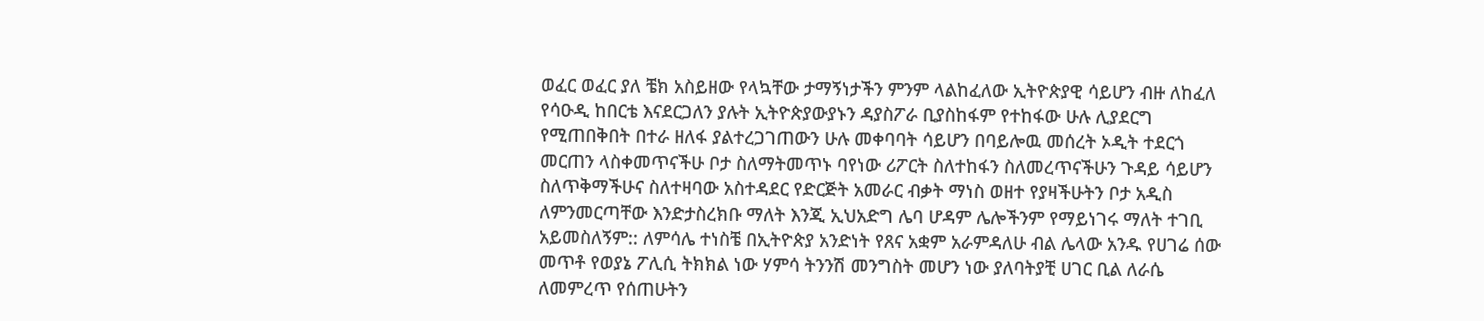ወፈር ወፈር ያለ ቼክ አስይዘው የላኳቸው ታማኝነታችን ምንም ላልከፈለው ኢትዮጵያዊ ሳይሆን ብዙ ለከፈለ የሳዑዲ ከበርቴ እናደርጋለን ያሉት ኢትዮጵያውያኑን ዳያስፖራ ቢያስከፋም የተከፋው ሁሉ ሊያደርግ የሚጠበቅበት በተራ ዘለፋ ያልተረጋገጠውን ሁሉ መቀባባት ሳይሆን በባይሎዉ መሰረት ኦዲት ተደርጎ መርጠን ላስቀመጥናችሁ ቦታ ስለማትመጥኑ ባየነው ሪፖርት ስለተከፋን ስለመረጥናችሁን ጉዳይ ሳይሆን ስለጥቅማችሁና ስለተዛባው አስተዳደር የድርጅት አመራር ብቃት ማነስ ወዘተ የያዛችሁትን ቦታ አዲስ ለምንመርጣቸው እንድታስረክቡ ማለት እንጂ ኢህአድግ ሌባ ሆዳም ሌሎችንም የማይነገሩ ማለት ተገቢ አይመስለኝም:: ለምሳሌ ተነስቼ በኢትዮጵያ አንድነት የጸና አቋም አራምዳለሁ ብል ሌላው አንዱ የሀገሬ ሰው መጥቶ የወያኔ ፖሊሲ ትክክል ነው ሃምሳ ትንንሽ መንግስት መሆን ነው ያለባትያቺ ሀገር ቢል ለራሴ ለመምረጥ የሰጠሁትን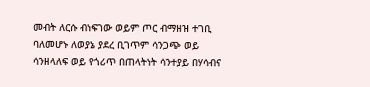መብት ለርሱ ብነፍገው ወይም ጦር ብማዘዝ ተገቢ ባለመሆኑ ለወያኔ ያደረ ቢገጥም ሳንጋጭ ወይ ሳንዘላለፍ ወይ የጎሪጥ በጠላትነት ሳንተያይ በሃሳብና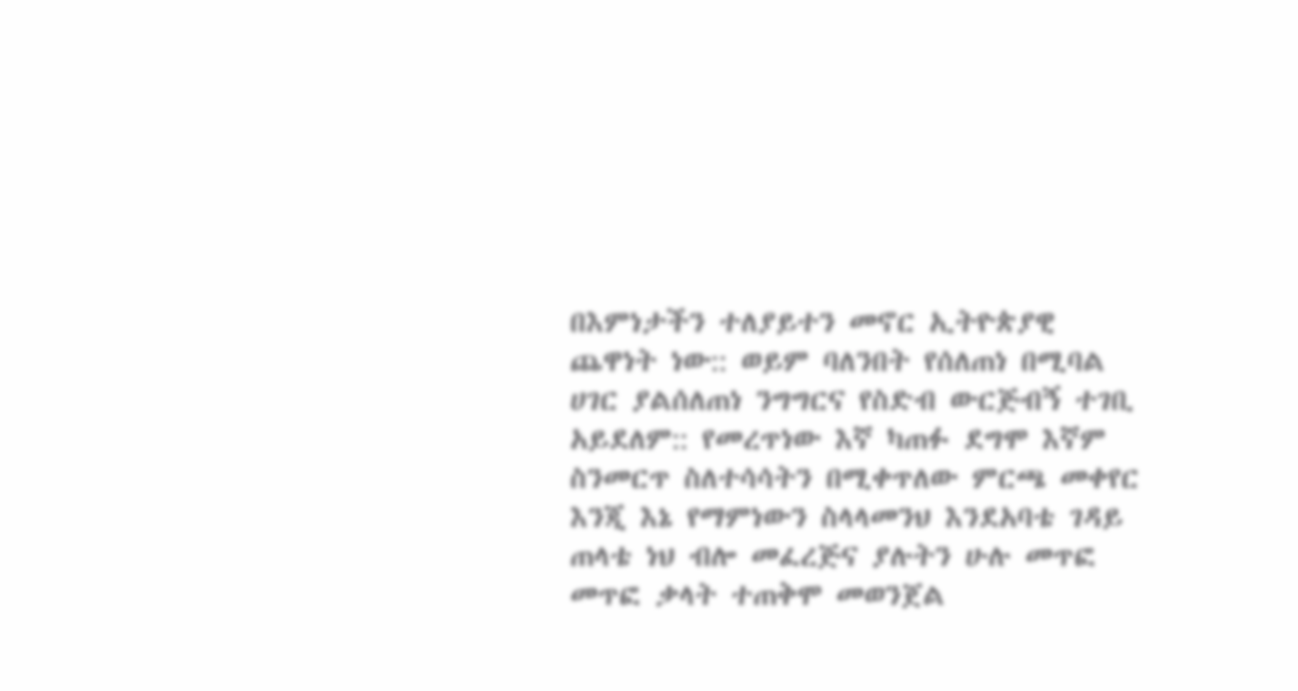በእምነታችን ተለያይተን መኖር ኢትዮጵያዊ ጨዋነት ነው:: ወይም ባለንበት የሰለጠነ በሚባል ሀገር ያልሰለጠነ ንግግርና የስድብ ውርጅብኝ ተገቢ አይደለም:: የመረጥነው እኛ ካጠፉ ደግሞ እኛም ስንመርጥ ስለተሳሳትን በሚቀጥለው ምርጫ መቀየር እንጂ እኔ የማምነውን ስላላመንህ እንደአባቴ ገዳይ ጠላቴ ነህ ብሎ መፈረጅና ያሉትን ሁሉ መጥፎ መጥፎ ቃላት ተጠቅሞ መወንጀል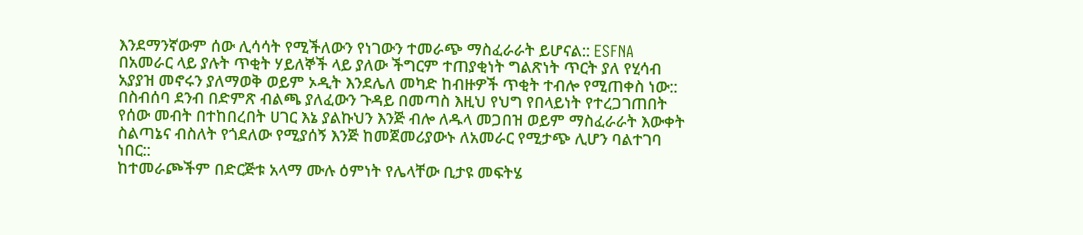እንደማንኛውም ሰው ሊሳሳት የሚችለውን የነገውን ተመራጭ ማስፈራራት ይሆናል:: ESFNA በአመራር ላይ ያሉት ጥቂት ሃይለኞች ላይ ያለው ችግርም ተጠያቂነት ግልጽነት ጥርት ያለ የሂሳብ አያያዝ መኖሩን ያለማወቅ ወይም ኦዲት እንደሌለ መካድ ከብዙዎች ጥቂት ተብሎ የሚጠቀስ ነው:: በስብሰባ ደንብ በድምጽ ብልጫ ያለፈውን ጉዳይ በመጣስ እዚህ የህግ የበላይነት የተረጋገጠበት የሰው መብት በተከበረበት ሀገር እኔ ያልኩህን እንጅ ብሎ ለዱላ መጋበዝ ወይም ማስፈራራት እውቀት ስልጣኔና ብስለት የጎደለው የሚያሰኝ እንጅ ከመጀመሪያውኑ ለአመራር የሚታጭ ሊሆን ባልተገባ ነበር::
ከተመራጮችም በድርጅቱ አላማ ሙሉ ዕምነት የሌላቸው ቢታዩ መፍትሄ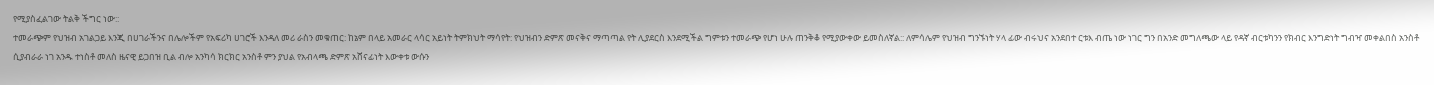የሚያስፈልገው ትልቅ ችግር ነው::
ተመራጭም የህዝብ አገልጋይ እንጂ በሀገራችንና በሌሎችም የአፍሪካ ሀገሮች እንዳለ መሪ ራስን መቁጠር: ከኔም በላይ አመራር ላሳር አይነት ትምክህት ማሳየት: የህዝብን ድምጽ መናቅና ማጣጣል የት ሊያደርስ እንደሚችል ግምቱን ተመራጭ የሆነ ሁሉ ጠንቅቆ የሚያውቀው ይመስለኛል:: ለምሳሌም የህዝብ ግንኙነት ሃላ ፊው ብሩህና አንደበተ ርቱእ ብጤ ነው ነገር ግን በአንድ መግለጫው ላይ የዳኛ ብርቱካንን የክብር እንግድነት ግብዣ መቀልበስ አንስቶ ሲያብራራ ነገ አንዱ ተነስቶ መለስ ዜናዊ ይጋበዝ ቢል ብሎ አንካሳ ክርክር አንስቶ ምን ያህል የአብላጫ ድምጽ አሸናፊነት እውቀቱ ውሱን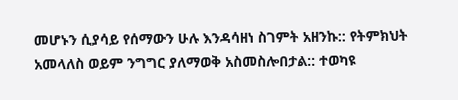መሆኑን ሲያሳይ የሰማውን ሁሉ እንዳሳዘነ ስገምት አዘንኩ:: የትምክህት አመላለስ ወይም ንግግር ያለማወቅ አስመስሎበታል:: ተወካዩ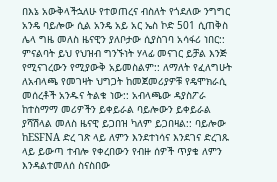በእኔ አውቅላችኋለሁ የተወጠረና ብስለት የጎደለው ንግግር አንዴ ባይሎው ሲል አንዴ አይ አር ኤስ ኮድ 501 ሲጠቅስ ሌላ ግዜ መለስ ዜናዊን ያለቦታው ሲያስገባ አሳፋሪ ነበር:: ምናልባት ይህ የህዝብ ግንኙነት ሃላፊ መናገር ይቻል እንጅ የሚናገረውን የሚያውቅ አይመስልም:: ለማለት የፈለግሁት ለአብላጫ የመገዛት ህግጋት ከመጀመሪያዎቹ የዴሞክራሲ መሰረቶች አንዱና ትልቁ ነው:: አብላጫው ዳያስፖራ ከተስማማ መሪዎችን ይቀይራል ባይሎውን ይቀይራል ያሻሽላል መለስ ዜናዊ ይጋበዝ ካለም ይጋበዛል:: ባይሎው ከESFNA ድረ ገጽ ላይ ለምን እንደተነሳና እንደገና ድረገጹ ላይ ይውጣ ተብሎ የቀረበውን የብዙ ሰዎች ጥያቄ ለምን እንዳልተመለሰ ስናስበው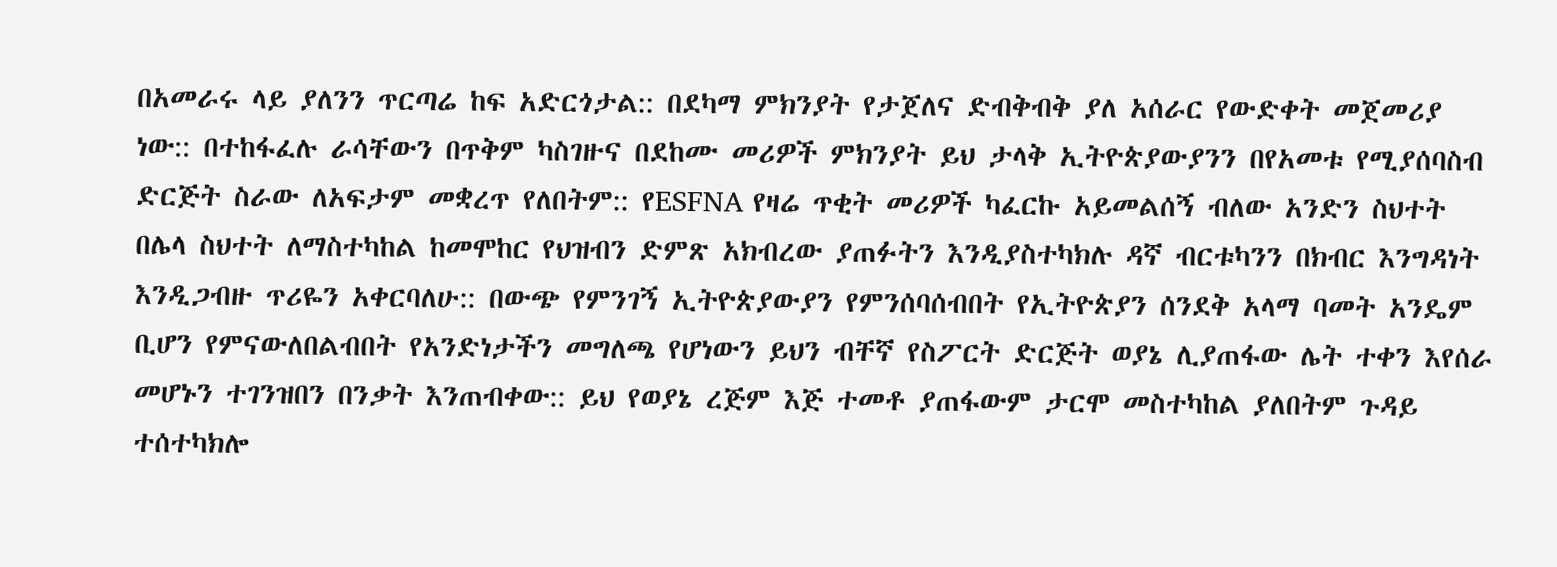በአመራሩ ላይ ያለንን ጥርጣሬ ከፍ አድርጎታል:: በደካማ ምክንያት የታጀለና ድብቅብቅ ያለ አሰራር የውድቀት መጀመሪያ ነው:: በተከፋፈሉ ራሳቸውን በጥቅም ካስገዙና በደከሙ መሪዎች ምክንያት ይህ ታላቅ ኢትዮጵያውያንን በየአመቱ የሚያሰባስብ ድርጅት ስራው ለአፍታም መቋረጥ የለበትም:: የESFNA የዛሬ ጥቂት መሪዎች ካፈርኩ አይመልሰኝ ብለው አንድን ስህተት በሌላ ስህተት ለማስተካከል ከመሞከር የህዝብን ድምጽ አክብረው ያጠፉትን እንዲያስተካክሉ ዳኛ ብርቱካንን በክብር እንግዳነት እንዲጋብዙ ጥሪዬን አቀርባለሁ:: በውጭ የምንገኝ ኢትዮጵያውያን የምንሰባሰብበት የኢትዮጵያን ሰንደቅ አላማ ባመት አንዴም ቢሆን የምናውለበልብበት የአንድነታችን መግለጫ የሆነውን ይህን ብቸኛ የስፖርት ድርጅት ወያኔ ሊያጠፋው ሌት ተቀን እየሰራ መሆኑን ተገንዝበን በንቃት እንጠብቀው:: ይህ የወያኔ ረጅም እጅ ተመቶ ያጠፋውም ታርሞ መስተካከል ያለበትም ጉዳይ ተሰተካክሎ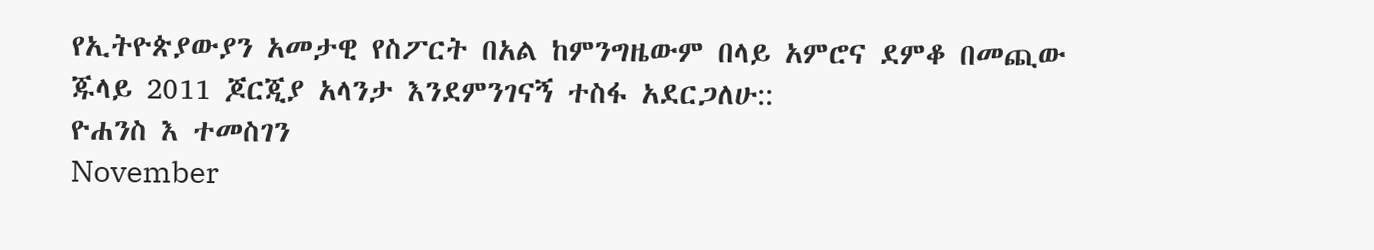የኢትዮጵያውያን አመታዊ የስፖርት በአል ከምንግዜውም በላይ አምሮና ደምቆ በመጪው ጁላይ 2011 ጆርጂያ አላንታ እንደምንገናኝ ተስፋ አደርጋለሁ::
ዮሐንስ እ ተመስገን
November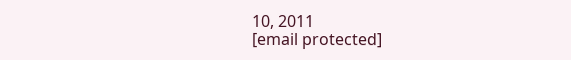10, 2011
[email protected]